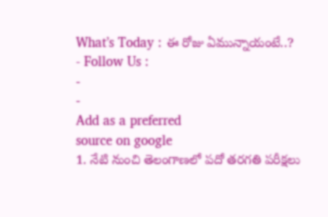What’s Today : ఈ రోజు ఏమున్నాయంటే..?
- Follow Us :
-
-
Add as a preferred
source on google
1. నేటి నుంచి తెలంగాణలో పదో తరగతి పరీక్షలు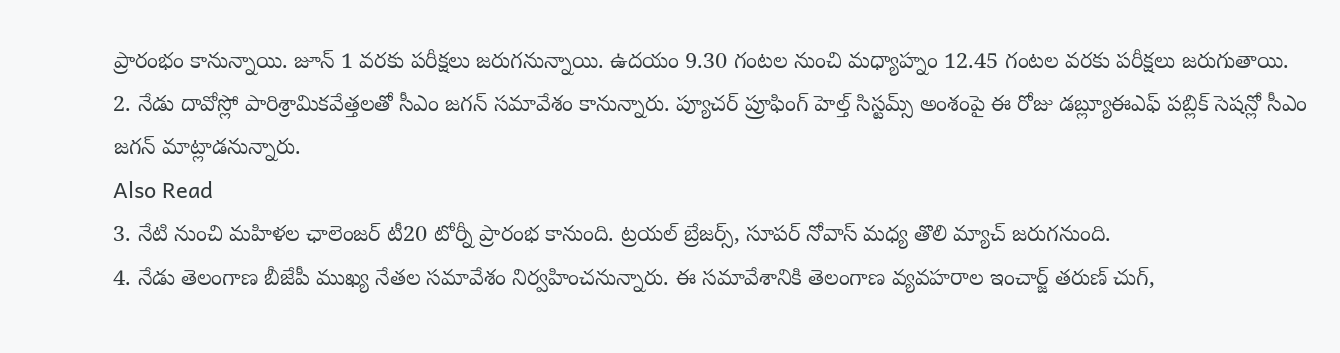ప్రారంభం కానున్నాయి. జూన్ 1 వరకు పరీక్షలు జరుగనున్నాయి. ఉదయం 9.30 గంటల నుంచి మధ్యాహ్నం 12.45 గంటల వరకు పరీక్షలు జరుగుతాయి.
2. నేడు దావోస్లో పారిశ్రామికవేత్తలతో సీఎం జగన్ సమావేశం కానున్నారు. ప్యూచర్ ప్రూఫింగ్ హెల్త్ సిస్టమ్స్ అంశంపై ఈ రోజు డబ్ల్యూఈఎఫ్ పబ్లిక్ సెషన్లో సీఎం జగన్ మాట్లాడనున్నారు.
Also Read
3. నేటి నుంచి మహిళల ఛాలెంజర్ టీ20 టోర్నీ ప్రారంభ కానుంది. ట్రయల్ బ్రేజర్స్, సూపర్ నోవాస్ మధ్య తొలి మ్యాచ్ జరుగనుంది.
4. నేడు తెలంగాణ బీజేపీ ముఖ్య నేతల సమావేశం నిర్వహించనున్నారు. ఈ సమావేశానికి తెలంగాణ వ్యవహరాల ఇంచార్జ్ తరుణ్ చుగ్,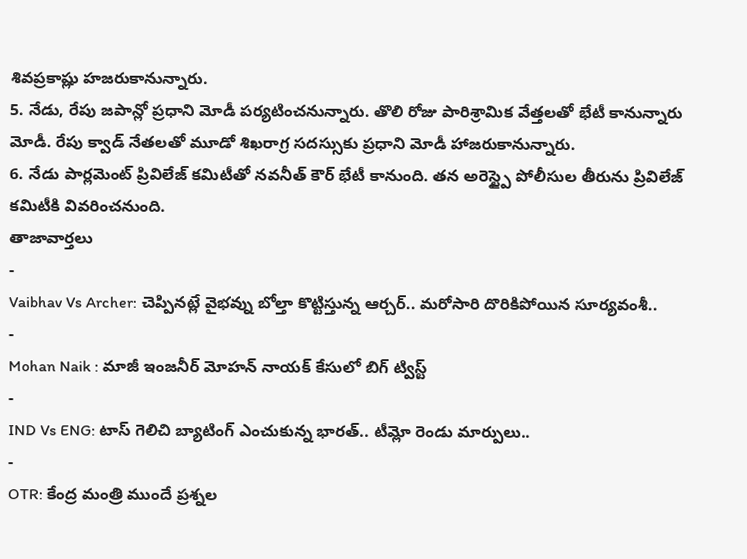శివప్రకాష్లు హజరుకానున్నారు.
5. నేడు, రేపు జపాన్లో ప్రధాని మోడీ పర్యటించనున్నారు. తొలి రోజు పారిశ్రామిక వేత్తలతో భేటీ కానున్నారు మోడీ. రేపు క్వాడ్ నేతలతో మూడో శిఖరాగ్ర సదస్సుకు ప్రధాని మోడీ హాజరుకానున్నారు.
6. నేడు పార్లమెంట్ ప్రివిలేజ్ కమిటీతో నవనీత్ కౌర్ భేటీ కానుంది. తన అరెస్ట్పై పోలీసుల తీరును ప్రివిలేజ్ కమిటీకి వివరించనుంది.
తాజావార్తలు
-
Vaibhav Vs Archer: చెప్పినట్లే వైభవ్ను బోల్తా కొట్టిస్తున్న ఆర్చర్.. మరోసారి దొరికిపోయిన సూర్యవంశీ..
-
Mohan Naik : మాజీ ఇంజనీర్ మోహన్ నాయక్ కేసులో బిగ్ ట్విస్ట్
-
IND Vs ENG: టాస్ గెలిచి బ్యాటింగ్ ఎంచుకున్న భారత్.. టీమ్లో రెండు మార్పులు..
-
OTR: కేంద్ర మంత్రి ముందే ప్రశ్నల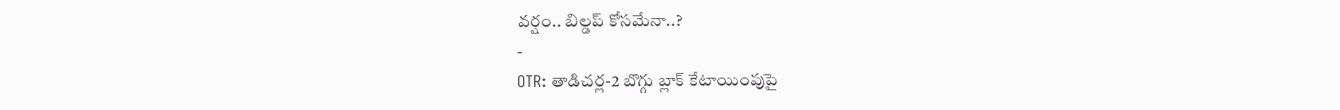వర్షం.. బిల్డప్ కోసమేనా..?
-
OTR: తాడిచర్ల-2 బొగ్గు బ్లాక్ కేటాయింపుపై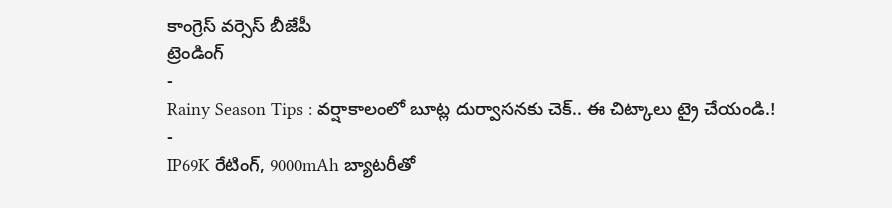కాంగ్రెస్ వర్సెస్ బీజేపీ
ట్రెండింగ్
-
Rainy Season Tips : వర్షాకాలంలో బూట్ల దుర్వాసనకు చెక్.. ఈ చిట్కాలు ట్రై చేయండి.!
-
IP69K రేటింగ్, 9000mAh బ్యాటరీతో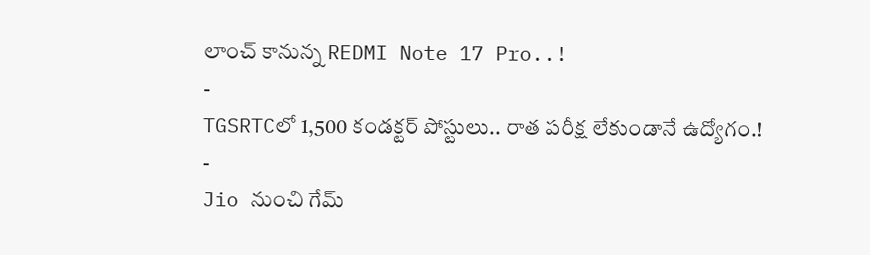లాంచ్ కానున్న REDMI Note 17 Pro..!
-
TGSRTCలో 1,500 కండక్టర్ పోస్టులు.. రాత పరీక్ష లేకుండానే ఉద్యోగం.!
-
Jio నుంచి గేమ్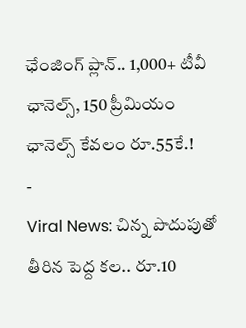ఛేంజింగ్ ప్లాన్.. 1,000+ టీవీ ఛానెల్స్, 150 ప్రీమియం ఛానెల్స్ కేవలం రూ.55కే.!
-
Viral News: చిన్న పొదుపుతో తీరిన పెద్ద కల.. రూ.10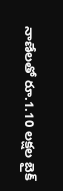నాణేలతో రూ.1.10 లక్షల బైక్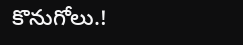కొనుగోలు.!